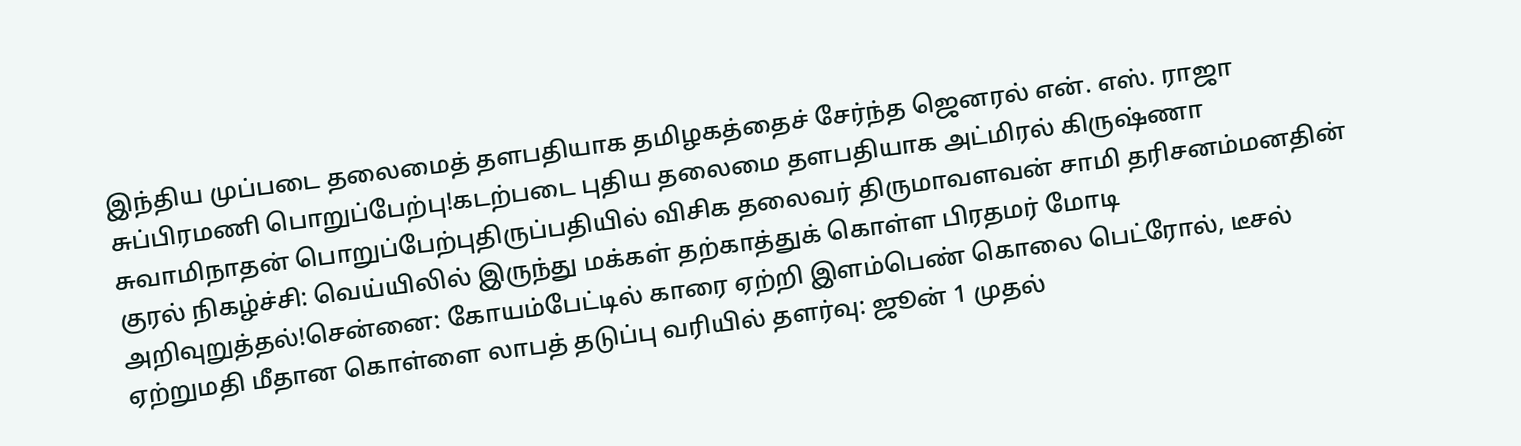இந்திய முப்படை தலைமைத் தளபதியாக தமிழகத்தைச் சேர்ந்த ஜெனரல் என். எஸ். ராஜா சுப்பிரமணி பொறுப்பேற்பு!கடற்படை புதிய தலைமை தளபதியாக அட்மிரல் கிருஷ்ணா சுவாமிநாதன் பொறுப்பேற்புதிருப்பதியில் விசிக தலைவர் திருமாவளவன் சாமி தரிசனம்மனதின் குரல் நிகழ்ச்சி: வெய்யிலில் இருந்து மக்கள் தற்காத்துக் கொள்ள பிரதமர் மோடி அறிவுறுத்தல்!சென்னை: கோயம்பேட்டில் காரை ஏற்றி இளம்பெண் கொலை பெட்ரோல், டீசல் ஏற்றுமதி மீதான கொள்ளை லாபத் தடுப்பு வரியில் தளர்வு: ஜூன் 1 முதல்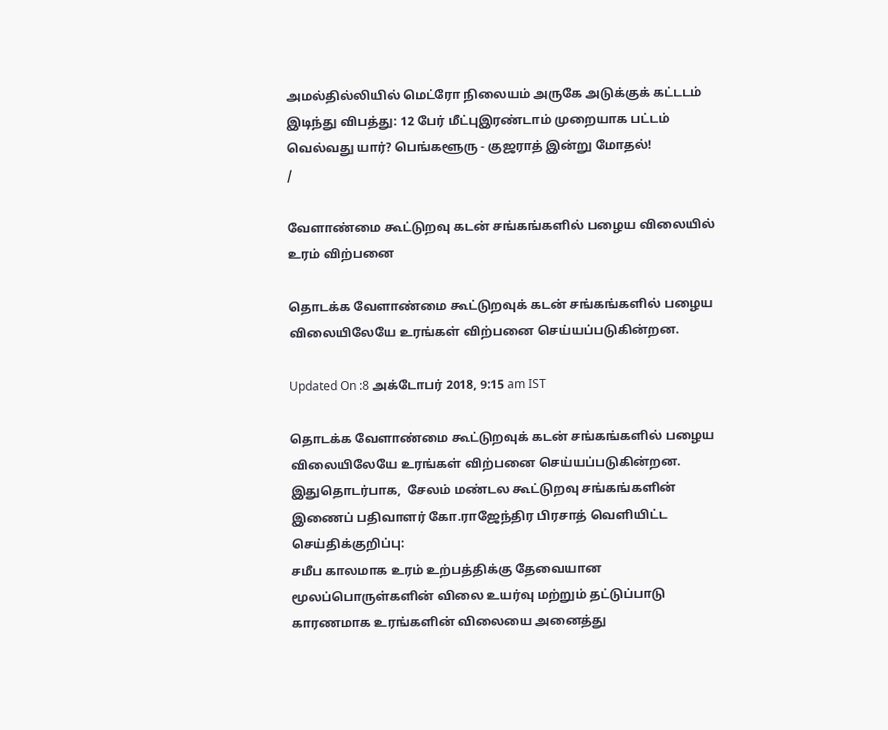அமல்தில்லியில் மெட்ரோ நிலையம் அருகே அடுக்குக் கட்டடம் இடிந்து விபத்து: 12 பேர் மீட்புஇரண்டாம் முறையாக பட்டம் வெல்வது யார்? பெங்களூரு - குஜராத் இன்று மோதல்!
/

வேளாண்மை கூட்டுறவு கடன் சங்கங்களில் பழைய விலையில் உரம் விற்பனை

தொடக்க வேளாண்மை கூட்டுறவுக் கடன் சங்கங்களில் பழைய விலையிலேயே உரங்கள் விற்பனை செய்யப்படுகின்றன.

Updated On :8 அக்டோபர் 2018, 9:15 am IST

தொடக்க வேளாண்மை கூட்டுறவுக் கடன் சங்கங்களில் பழைய விலையிலேயே உரங்கள் விற்பனை செய்யப்படுகின்றன.
இதுதொடர்பாக,  சேலம் மண்டல கூட்டுறவு சங்கங்களின் இணைப் பதிவாளர் கோ.ராஜேந்திர பிரசாத் வெளியிட்ட செய்திக்குறிப்பு:
சமீப காலமாக உரம் உற்பத்திக்கு தேவையான மூலப்பொருள்களின் விலை உயர்வு மற்றும் தட்டுப்பாடு காரணமாக உரங்களின் விலையை அனைத்து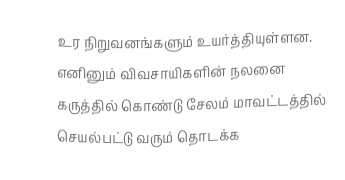உர நிறுவனங்களும் உயர்த்தியுள்ளன.
எனினும் விவசாயிகளின் நலனை கருத்தில் கொண்டு சேலம் மாவட்டத்தில் செயல்பட்டு வரும் தொடக்க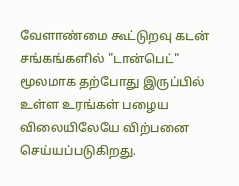வேளாண்மை கூட்டுறவு கடன் சங்கங்களில் "டான்பெட்" மூலமாக தற்போது இருப்பில் உள்ள உரங்கள் பழைய விலையிலேயே விற்பனை செய்யப்படுகிறது.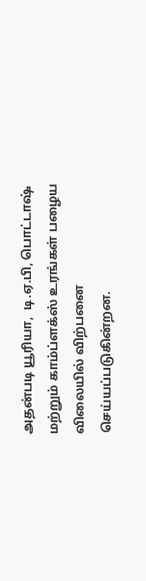அதன்படி யூரியா,  டி.ஏ.பி, பொட்டாஷ் மற்றும் காம்ப்ளக்ஸ் உரங்கள் பழைய விலையில் விற்பனை செய்யப்படுகின்றன.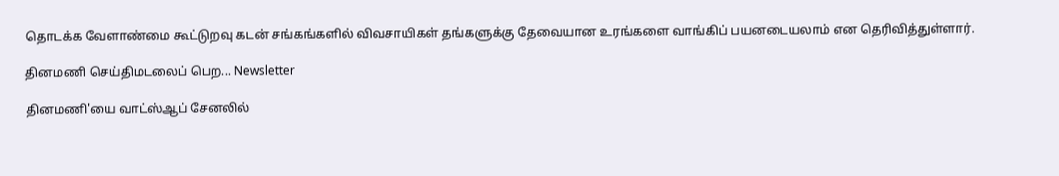தொடக்க வேளாண்மை கூட்டுறவு கடன் சங்கங்களில் விவசாயிகள் தங்களுக்கு தேவையான உரங்களை வாங்கிப் பயனடையலாம் என தெரிவித்துள்ளார்.

தினமணி செய்திமடலைப் பெற... Newsletter

தினமணி'யை வாட்ஸ்ஆப் சேனலில்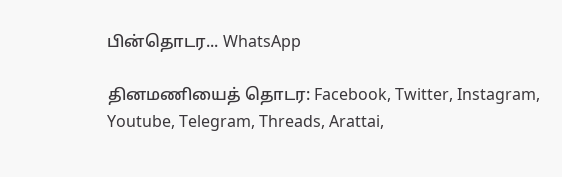பின்தொடர... WhatsApp

தினமணியைத் தொடர: Facebook, Twitter, Instagram, Youtube, Telegram, Threads, Arattai,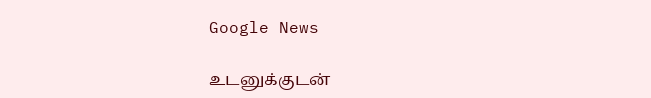Google News

உடனுக்குடன்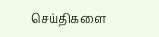செய்திகளை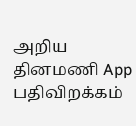அறிய தினமணி App பதிவிறக்கம்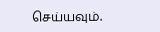செய்யவும்.